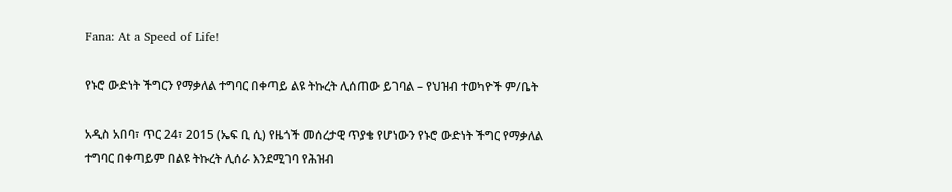Fana: At a Speed of Life!

የኑሮ ውድነት ችግርን የማቃለል ተግባር በቀጣይ ልዩ ትኩረት ሊሰጠው ይገባል – የህዝብ ተወካዮች ም/ቤት

አዲስ አበባ፣ ጥር 24፣ 2015 (ኤፍ ቢ ሲ) የዜጎች መሰረታዊ ጥያቄ የሆነውን የኑሮ ውድነት ችግር የማቃለል ተግባር በቀጣይም በልዩ ትኩረት ሊሰራ እንደሚገባ የሕዝብ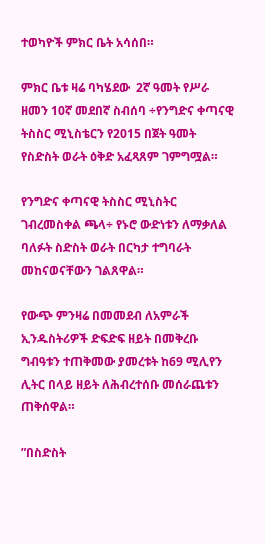ተወካዮች ምክር ቤት አሳሰበ።

ምክር ቤቱ ዛሬ ባካሄደው  2ኛ ዓመት የሥራ ዘመን 10ኛ መደበኛ ስብሰባ ÷የንግድና ቀጣናዊ ትስስር ሚኒስቴርን የ2015 በጀት ዓመት የስድስት ወራት ዕቅድ አፈጻጸም ገምግሟል።

የንግድና ቀጣናዊ ትስስር ሚኒስትር ገብረመስቀል ጫላ÷ የኑሮ ውድነቱን ለማቃለል ባለፉት ስድስት ወራት በርካታ ተግባራት መከናወናቸውን ገልጸዋል።

የውጭ ምንዛሬ በመመደብ ለአምራች ኢንዱስትሪዎች ድፍድፍ ዘይት በመቅረቡ ግብዓቱን ተጠቅመው ያመረቱት ከ69 ሚሊየን ሊትር በላይ ዘይት ለሕብረተሰቡ መሰራጨቱን ጠቅሰዋል።

”በስድስት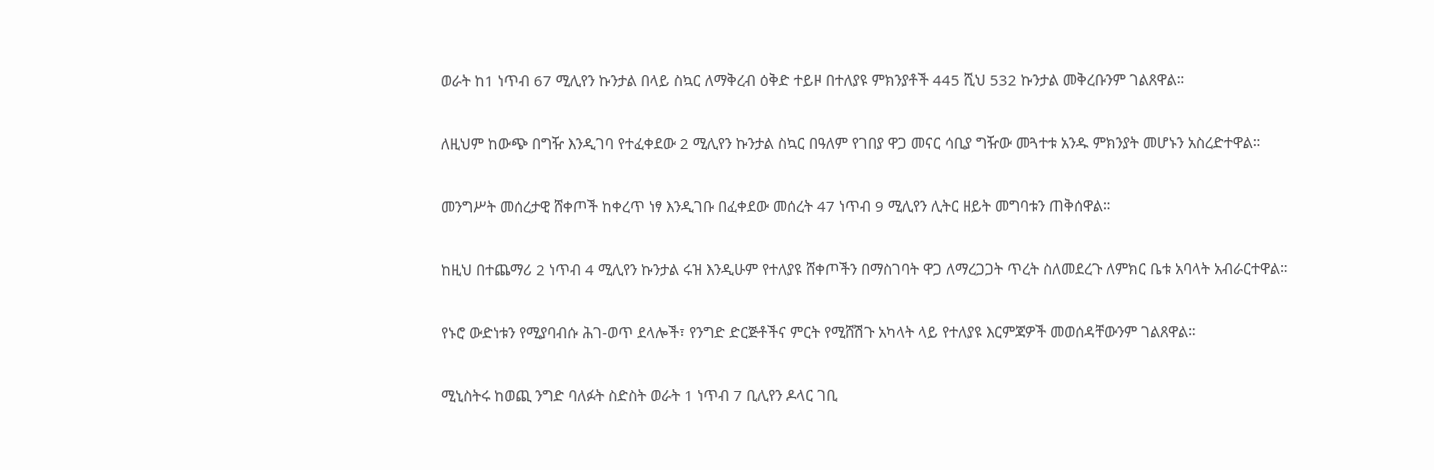ወራት ከ1 ነጥብ 67 ሚሊየን ኩንታል በላይ ስኳር ለማቅረብ ዕቅድ ተይዞ በተለያዩ ምክንያቶች 445 ሺህ 532 ኩንታል መቅረቡንም ገልጸዋል።

ለዚህም ከውጭ በግዥ እንዲገባ የተፈቀደው 2 ሚሊየን ኩንታል ስኳር በዓለም የገበያ ዋጋ መናር ሳቢያ ግዥው መጓተቱ አንዱ ምክንያት መሆኑን አስረድተዋል።

መንግሥት መሰረታዊ ሸቀጦች ከቀረጥ ነፃ እንዲገቡ በፈቀደው መሰረት 47 ነጥብ 9 ሚሊየን ሊትር ዘይት መግባቱን ጠቅሰዋል።

ከዚህ በተጨማሪ 2 ነጥብ 4 ሚሊየን ኩንታል ሩዝ እንዲሁም የተለያዩ ሸቀጦችን በማስገባት ዋጋ ለማረጋጋት ጥረት ስለመደረጉ ለምክር ቤቱ አባላት አብራርተዋል።

የኑሮ ውድነቱን የሚያባብሱ ሕገ-ወጥ ደላሎች፣ የንግድ ድርጅቶችና ምርት የሚሸሽጉ አካላት ላይ የተለያዩ እርምጃዎች መወሰዳቸውንም ገልጸዋል።

ሚኒስትሩ ከወጪ ንግድ ባለፉት ስድስት ወራት 1 ነጥብ 7 ቢሊየን ዶላር ገቢ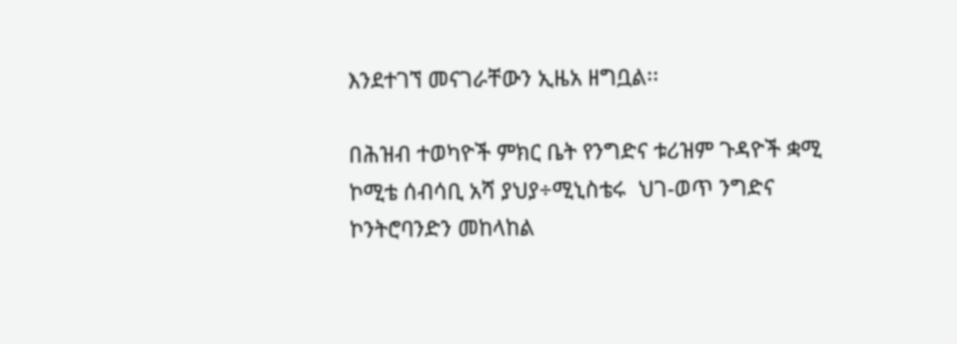እንደተገኘ መናገራቸውን ኢዜአ ዘግቧል፡፡

በሕዝብ ተወካዮች ምክር ቤት የንግድና ቱሪዝም ጉዳዮች ቋሚ ኮሚቴ ሰብሳቢ አሻ ያህያ÷ሚኒስቴሩ  ህገ-ወጥ ንግድና ኮንትሮባንድን መከላከል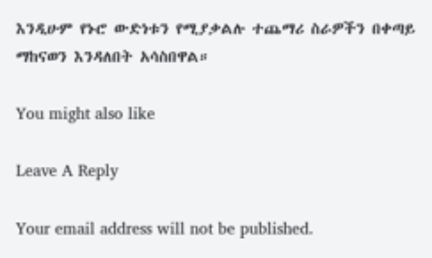እንዲሁም የኑሮ ውድነቱን የሚያቃልሉ ተጨማሪ ስራዎችን በቀጣይ ማከናወን እንዳለበት አሳስበዋል።

You might also like

Leave A Reply

Your email address will not be published.